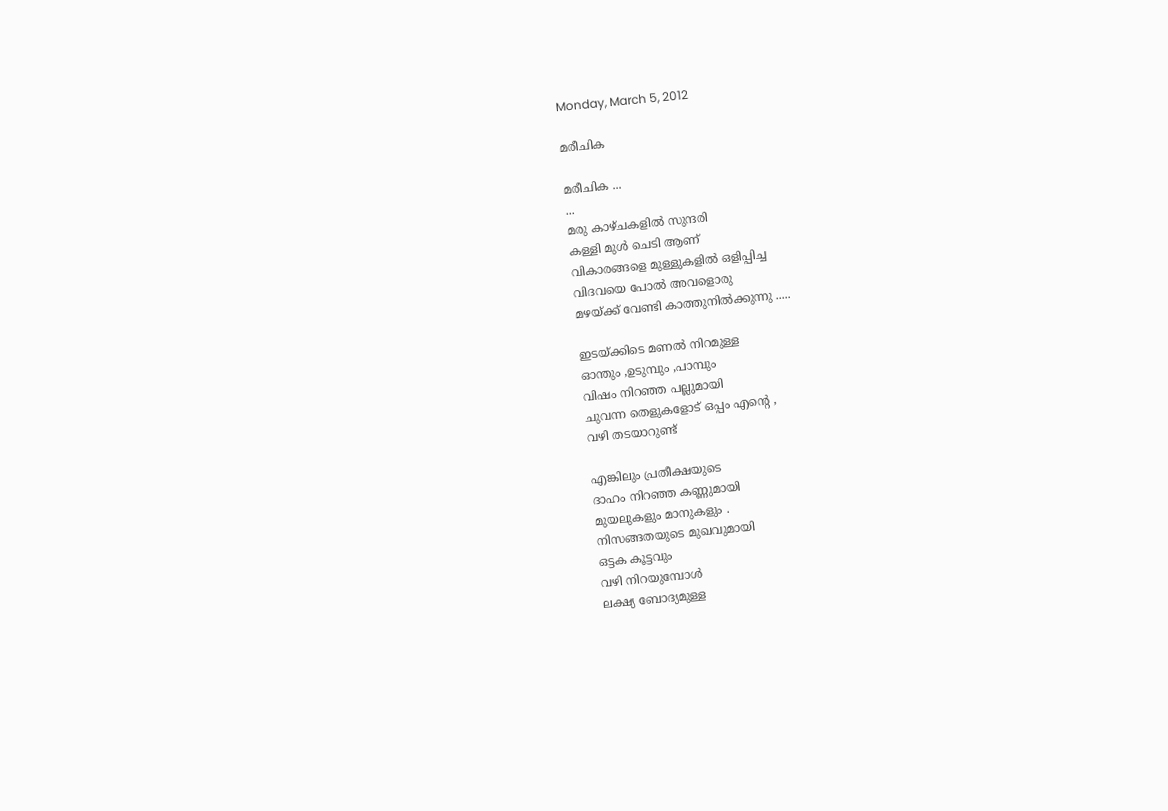Monday, March 5, 2012

മരീചിക

മരീചിക ...
...
മരു കാഴ്ചകളില്‍ സുന്ദരി
കള്ളി മുള്‍ ചെടി ആണ്
വികാരങ്ങളെ മുള്ളുകളില്‍ ഒളിപ്പിച്ച
വിദവയെ പോല്‍ അവളൊരു
മഴയ്ക്ക് വേണ്ടി കാത്തുനില്‍ക്കുന്നു .....

ഇടയ്ക്കിടെ മണല്‍ നിറമുള്ള
ഓന്തും ,ഉടുമ്പും ,പാമ്പും
വിഷം നിറഞ്ഞ പല്ലുമായി
ചുവന്ന തെളുകളോട് ഒപ്പം എന്റെ ,
വഴി തടയാറുണ്ട്

എങ്കിലും പ്രതീക്ഷയുടെ
ദാഹം നിറഞ്ഞ കണ്ണുമായി
മുയലുകളും മാനുകളും .
നിസങ്ങതയുടെ മുഖവുമായി
ഒട്ടക കൂട്ടവും
വഴി നിറയുമ്പോള്‍
ലക്ഷ്യ ബോദ്യമുള്ള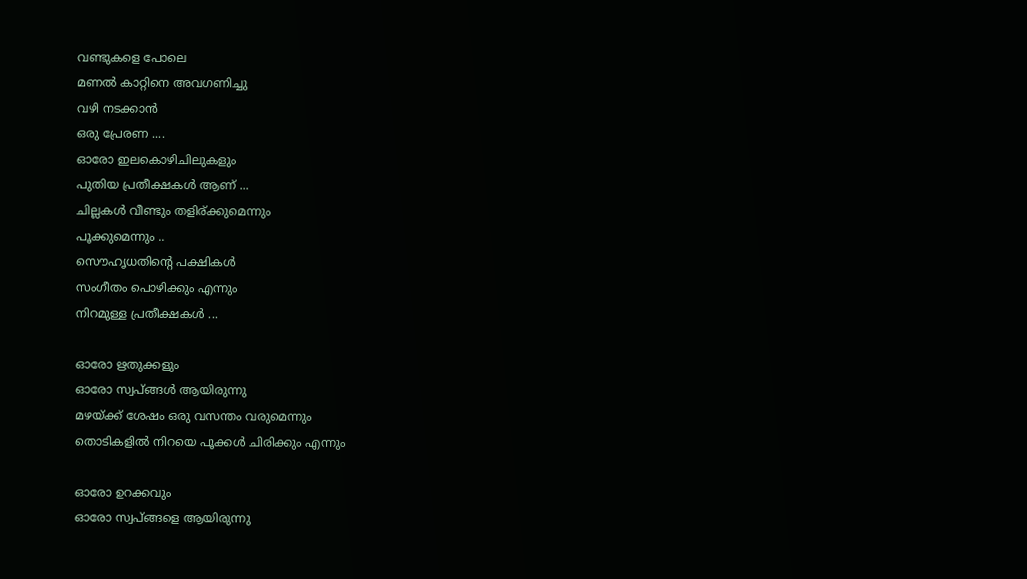വണ്ടുകളെ പോലെ
മണല്‍ കാറ്റിനെ അവഗണിച്ചു
വഴി നടക്കാന്‍
ഒരു പ്രേരണ ....
ഓരോ ഇലകൊഴിചിലുകളും
പുതിയ പ്രതീക്ഷകള്‍ ആണ് ...
ചില്ലകള്‍ വീണ്ടും തളിര്ക്കുമെന്നും
പൂക്കുമെന്നും ..
സൌഹൃധതിന്റെ പക്ഷികള്‍
സംഗീതം പൊഴിക്കും എന്നും
നിറമുള്ള പ്രതീക്ഷകള്‍ ...

ഓരോ ഋതുക്കളും
ഓരോ സ്വപ്ങ്ങള്‍ ആയിരുന്നു
മഴയ്ക്ക് ശേഷം ഒരു വസന്തം വരുമെന്നും
തൊടികളില്‍ നിറയെ പൂക്കള്‍ ചിരിക്കും എന്നും

ഓരോ ഉറക്കവും
ഓരോ സ്വപ്ങ്ങളെ ആയിരുന്നു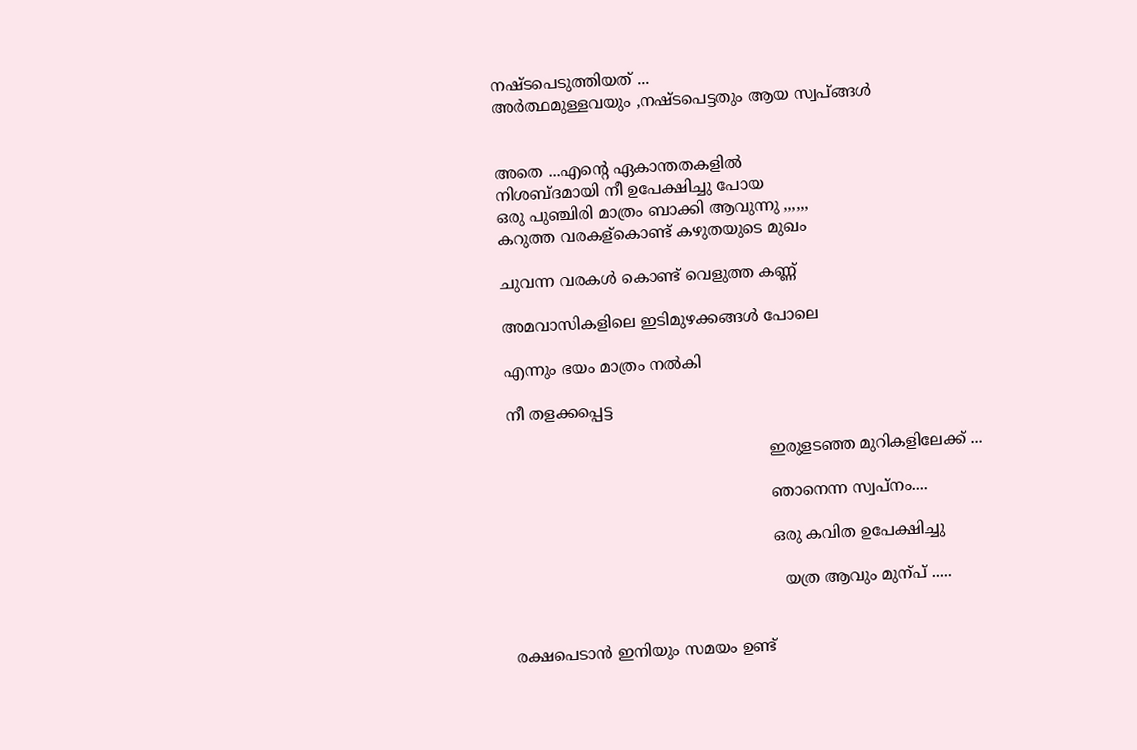നഷ്ടപെടുത്തിയത് ...
അര്‍ത്ഥമുള്ളവയും ,നഷ്ടപെട്ടതും ആയ സ്വപ്ങ്ങള്‍


അതെ ...എന്റെ ഏകാന്തതകളില്‍
നിശബ്ദമായി നീ ഉപേക്ഷിച്ചു പോയ
ഒരു പുഞ്ചിരി മാത്രം ബാക്കി ആവുന്നു ,,,,,,
കറുത്ത വരകള്കൊണ്ട് കഴുതയുടെ മുഖം

ചുവന്ന വരകള്‍ കൊണ്ട് വെളുത്ത കണ്ണ്

അമവാസികളിലെ ഇടിമുഴക്കങ്ങള്‍ പോലെ

എന്നും ഭയം മാത്രം നല്‍കി

നീ തളക്കപ്പെട്ട

                                                     ഇരുളടഞ്ഞ മുറികളിലേക്ക് ...

                                                     ഞാനെന്ന സ്വപ്നം....

                                                     ഒരു കവിത ഉപേക്ഷിച്ചു

                                                       യത്ര ആവും മുന്പ് .....


രക്ഷപെടാന്‍ ഇനിയും സമയം ഉണ്ട്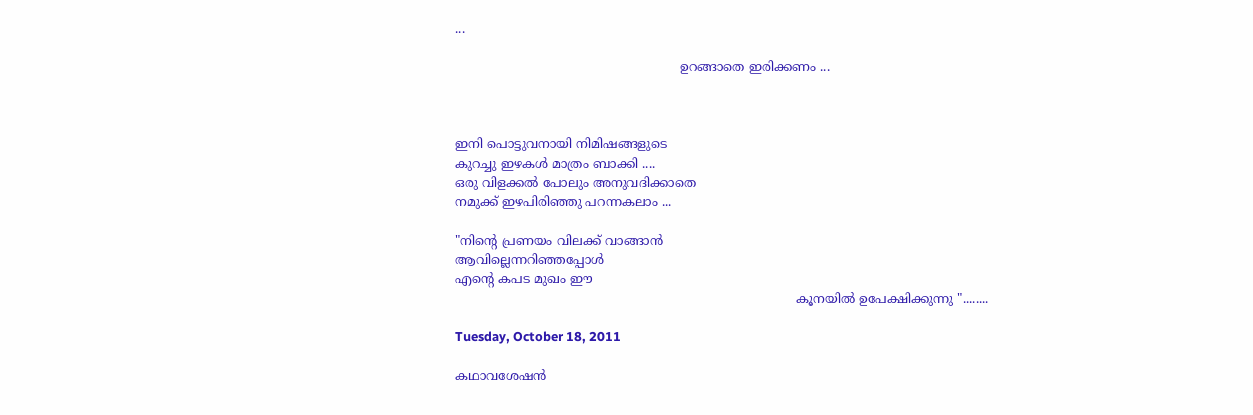...

                                                        ഉറങ്ങാതെ ഇരിക്കണം ...



ഇനി പൊട്ടുവനായി നിമിഷങ്ങളുടെ
കുറച്ചു ഇഴകള്‍ മാത്രം ബാക്കി ....
ഒരു വിളക്കല്‍ പോലും അനുവദിക്കാതെ
നമുക്ക് ഇഴപിരിഞ്ഞു പറന്നകലാം ...

"നിന്റെ പ്രണയം വിലക്ക് വാങ്ങാന്‍
ആവില്ലെന്നറിഞ്ഞപ്പോള്‍
എന്റെ കപട മുഖം ഈ
                                                                                     കൂനയില്‍ ഉപേക്ഷിക്കുന്നു "........

Tuesday, October 18, 2011

കഥാവശേഷന്‍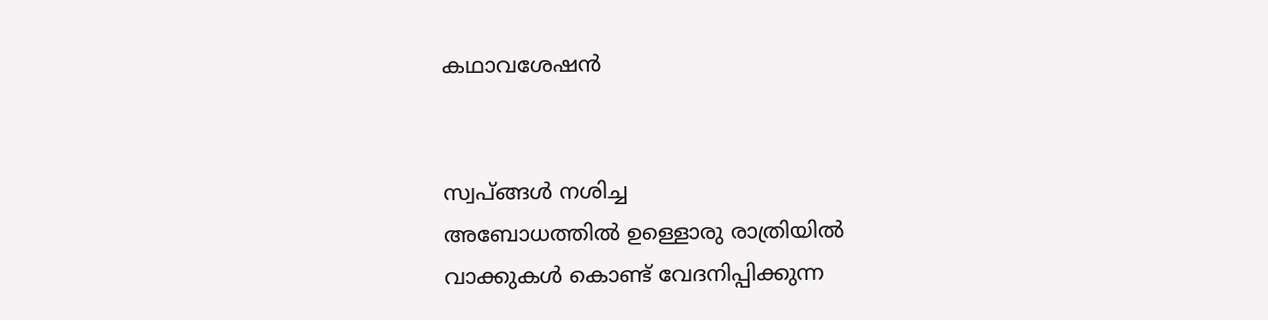കഥാവശേഷന്‍


സ്വപ്ങ്ങള്‍ നശിച്ച
അബോധത്തില്‍ ഉള്ളൊരു രാത്രിയില്‍
വാക്കുകള്‍ കൊണ്ട് വേദനിപ്പിക്കുന്ന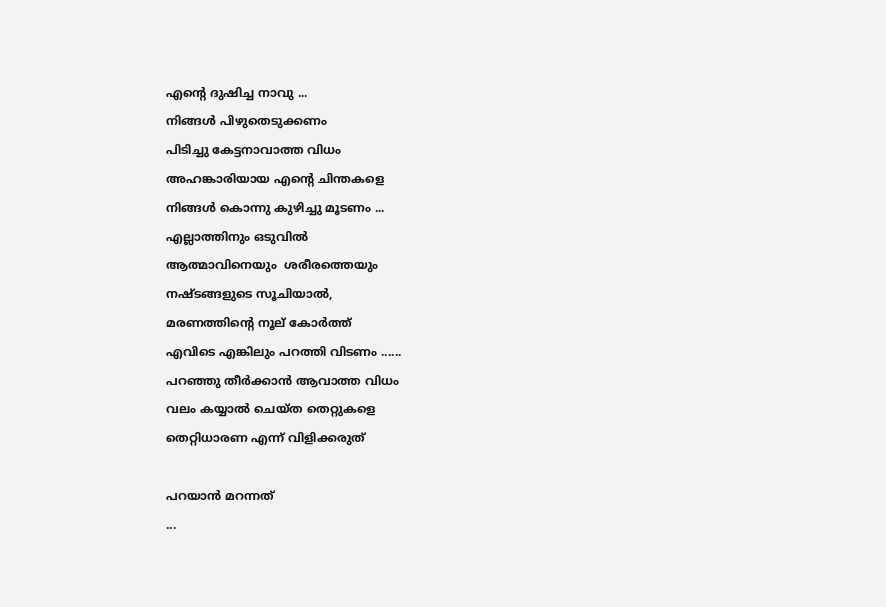എന്റെ ദുഷിച്ച നാവു ...
നിങ്ങള്‍ പിഴുതെടുക്കണം
പിടിച്ചു കേട്ടനാവാത്ത വിധം
അഹങ്കാരിയായ എന്റെ ചിന്തകളെ
നിങ്ങള്‍ കൊന്നു കുഴിച്ചു മൂടണം ...
എല്ലാത്തിനും ഒടുവില്‍
ആത്മാവിനെയും  ശരീരത്തെയും
നഷ്ടങ്ങളുടെ സൂചിയാല്‍,
മരണത്തിന്റെ നൂല് കോര്‍ത്ത്‌
എവിടെ എങ്കിലും പറത്തി വിടണം ......
പറഞ്ഞു തീര്‍ക്കാന്‍ ആവാത്ത വിധം
വലം കയ്യാല്‍ ചെയ്ത തെറ്റുകളെ
തെറ്റിധാരണ എന്ന് വിളിക്കരുത്

പറയാന്‍ മറന്നത്
...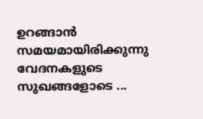ഉറങ്ങാന്‍ സമയമായിരിക്കുന്നു
വേദനകളുടെ സുഖങ്ങളോടെ ...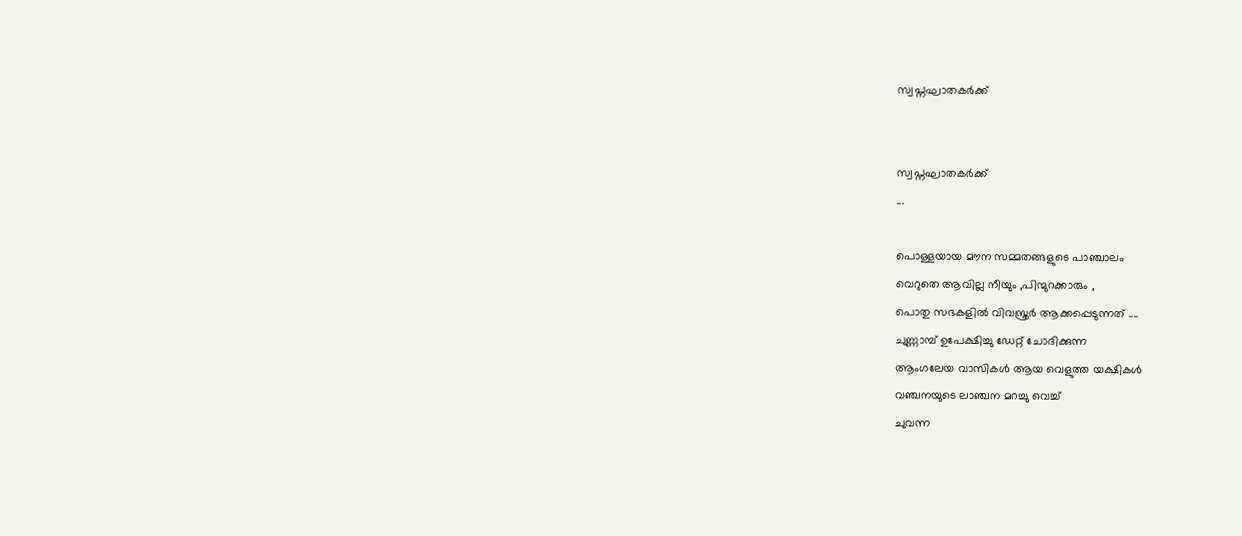സ്വപ്നഘാതകര്‍ക്ക്


സ്വപ്നഘാതകര്‍ക്ക്
...

പൊള്ളയായ മൗന സമ്മതങ്ങളുടെ പാഞ്ചാലം
വെറുതെ ആവില്ല നീയും ,പിന്മുറക്കാരും ,
പൊതു സഭകളില്‍ വിവസ്ത്രര്‍ ആക്കപ്പെടുന്നത് ....
ചുണ്ണാമ്പ് ഉപേക്ഷിച്ചു ഡേറ്റ് ചോദിക്കുന്ന
ആംഗലേയ വാസികള്‍ ആയ വെളുത്ത യക്ഷികള്‍
വഞ്ചനയുടെ ലാഞ്ചന മറച്ചു വെച്ച്
ചുവന്ന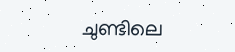ചുണ്ടിലെ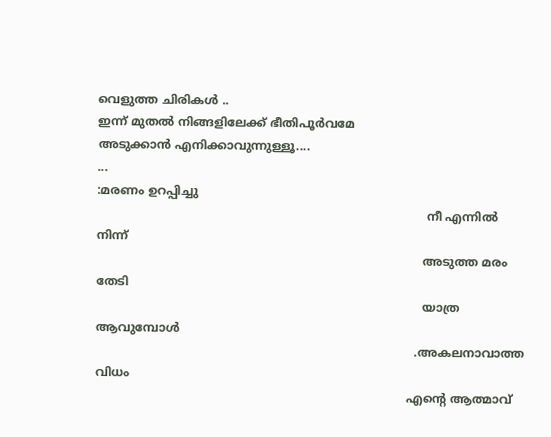വെളുത്ത ചിരികള്‍ ..
ഇന്ന് മുതല്‍ നിങ്ങളിലേക്ക് ഭീതിപൂര്‍വമേ
അടുക്കാന്‍ എനിക്കാവുന്നുള്ളൂ....
...
:മരണം ഉറപ്പിച്ചു
                                                                                         നീ എന്നില്‍ നിന്ന്
                                                                                        അടുത്ത മരം തേടി
                                                                                        യാത്ര ആവുമ്പോള്‍
                                                                                      .അകലനാവാത്ത വിധം
                                                                                    എന്റെ ആത്മാവ്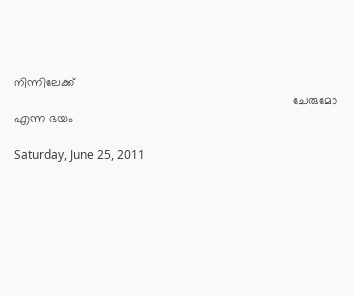നിന്നിലേക്ക്
                                                                                     ചേരുമോ എന്ന ഭയം

Saturday, June 25, 2011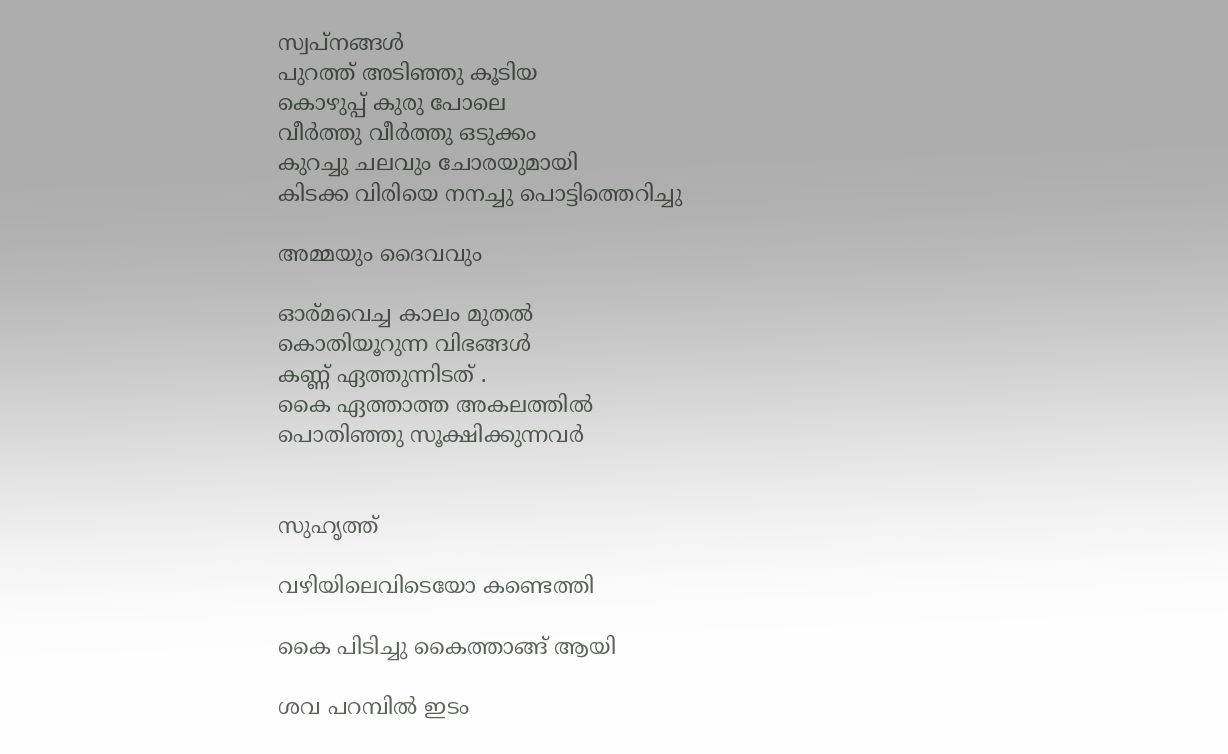സ്വപ്‌നങ്ങള്‍
പുറത്ത് അടിഞ്ഞു കൂടിയ
കൊഴുപ്പ് കുരു പോലെ
വീര്‍ത്തു വീര്‍ത്തു ഒടുക്കം
കുറച്ചു ചലവും ചോരയുമായി
കിടക്ക വിരിയെ നനച്ചു പൊട്ടിത്തെറിച്ചു

അമ്മയും ദൈവവും

ഓര്മവെച്ച കാലം മുതല്‍
കൊതിയൂറുന്ന വിഭങ്ങള്‍
കണ്ണ് ഏത്തുന്നിടത് .
കൈ ഏത്താത്ത അകലത്തില്‍
പൊതിഞ്ഞു സൂക്ഷിക്കുന്നവര്‍


സുഹൃത്ത്‌

വഴിയിലെവിടെയോ കണ്ടെത്തി

കൈ പിടിച്ചു കൈത്താങ്ങ്‌ ആയി

ശവ പറമ്പില്‍ ഇടം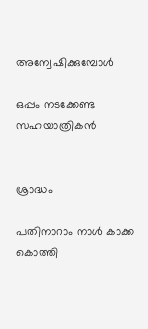അന്വേഷിക്കുമ്പോള്‍

ഒപ്പം നടക്കേണ്ട സഹയാത്രികന്‍


ശ്രാദ്ധം

പതിനാറാം നാള്‍ കാക്ക കൊത്തി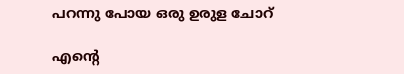പറന്നു പോയ ഒരു ഉരുള ചോറ്

എന്റെ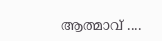ആത്മാവ് ....